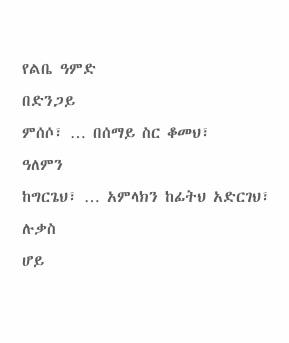የልቤ ዓምድ
በድንጋይ
ምሰሶ፣ … በሰማይ ስር ቆመህ፣
ዓለምን
ከግርጌህ፣ … አምላክን ከፊትህ አድርገህ፣
ሉቃስ
ሆይ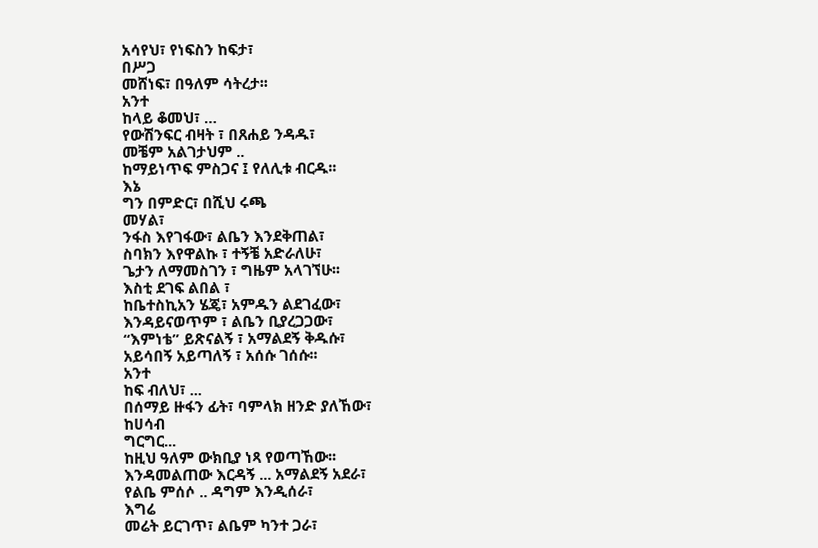አሳየህ፣ የነፍስን ከፍታ፣
በሥጋ
መሸነፍ፣ በዓለም ሳትረታ፡፡
አንተ
ከላይ ቆመህ፣ …
የውሽንፍር ብዛት ፣ በጸሐይ ንዳዱ፣
መቼም አልገታህም ..
ከማይነጥፍ ምስጋና ፤ የለሊቱ ብርዱ፡፡
እኔ
ግን በምድር፣ በሺህ ሩጫ
መሃል፣
ንፋስ እየገፋው፣ ልቤን እንደቅጠል፣
ስባክን እየዋልኩ ፣ ተኝቼ አድራለሁ፣
ጌታን ለማመስገን ፣ ግዜም አላገኘሁ፡፡
እስቲ ደገፍ ልበል ፣
ከቤተስኪአን ሄጄ፣ አምዱን ልደገፈው፣
እንዳይናወጥም ፣ ልቤን ቢያረጋጋው፣
“እምነቴ” ይጽናልኝ ፣ አማልደኝ ቅዱሱ፣
አይሳበኝ አይጣለኝ ፣ አሰሱ ገሰሱ፡፡
አንተ
ከፍ ብለህ፣ ...
በሰማይ ዙፋን ፊት፣ ባምላክ ዘንድ ያለኸው፣
ከሀሳብ
ግርግር...
ከዚህ ዓለም ውክቢያ ነጻ የወጣኸው፡፡
እንዳመልጠው እርዳኝ ... አማልደኝ አደራ፣
የልቤ ምሰሶ .. ዳግም እንዲሰራ፣
እግሬ
መሬት ይርገጥ፣ ልቤም ካንተ ጋራ፣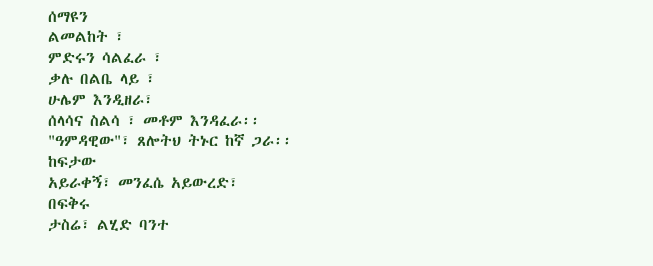ሰማዩን
ልመልከት ፣
ምድሩን ሳልፈራ ፣
ቃሉ በልቤ ላይ ፣
ሁሌም እንዲዘራ፣
ሰላሳና ስልሳ ፣ መቶም እንዳፈራ፡፡
"ዓምዳዊው"፣ ጸሎትህ ትኑር ከኛ ጋራ፡፡
ከፍታው
አይራቀኝ፣ መንፈሴ አይውረድ፣
በፍቅሩ
ታስሬ፣ ልሂድ ባንተ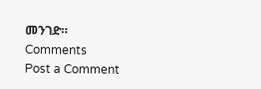መንገድ።
Comments
Post a Comment